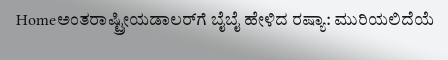Homeಅಂತರಾಷ್ಟ್ರೀಯಡಾಲರ್‌ಗೆ ಬೈಬೈ ಹೇಳಿದ ರಷ್ಯಾ: ಮುರಿಯಲಿದೆಯೆ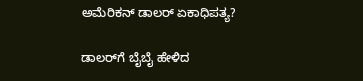ಅಮೆರಿಕನ್‍ ಡಾಲರ್ ಏಕಾಧಿಪತ್ಯ?

ಡಾಲರ್‌ಗೆ ಬೈಬೈ ಹೇಳಿದ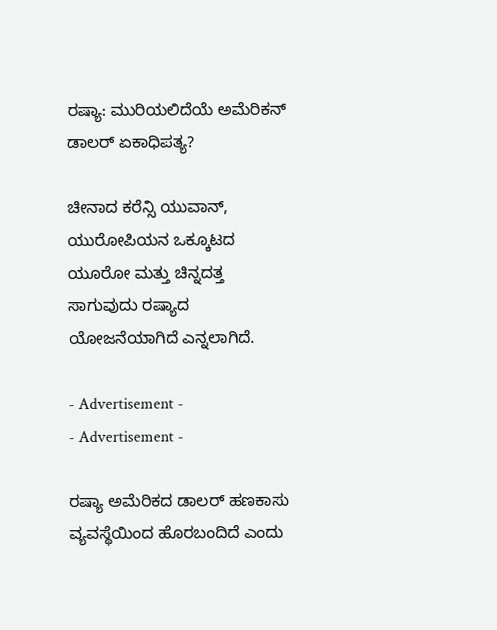ರಷ್ಯಾ: ಮುರಿಯಲಿದೆಯೆ ಅಮೆರಿಕನ್‍ ಡಾಲರ್ ಏಕಾಧಿಪತ್ಯ?

ಚೀನಾದ ಕರೆನ್ಸಿ ಯುವಾನ್, ಯುರೋಪಿಯನ ಒಕ್ಕೂಟದ ಯೂರೋ ಮತ್ತು ಚಿನ್ನದತ್ತ ಸಾಗುವುದು ರಷ್ಯಾದ ಯೋಜನೆಯಾಗಿದೆ ಎನ್ನಲಾಗಿದೆ.

- Advertisement -
- Advertisement -

ರಷ್ಯಾ ಅಮೆರಿಕದ ಡಾಲರ್ ಹಣಕಾಸು ವ್ಯವಸ್ಥೆಯಿಂದ ಹೊರಬಂದಿದೆ ಎಂದು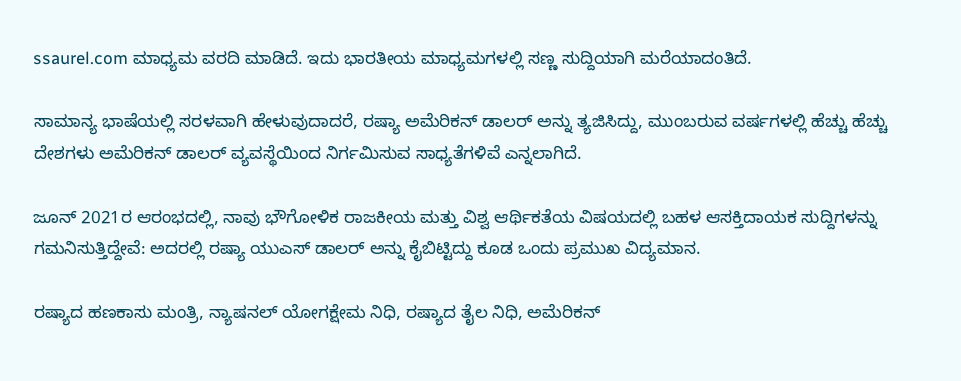ssaurel.com ಮಾಧ್ಯಮ ವರದಿ ಮಾಡಿದೆ. ಇದು ಭಾರತೀಯ ಮಾಧ್ಯಮಗಳಲ್ಲಿ ಸಣ್ಣ ಸುದ್ದಿಯಾಗಿ ಮರೆಯಾದಂತಿದೆ.

ಸಾಮಾನ್ಯ ಭಾಷೆಯಲ್ಲಿ ಸರಳವಾಗಿ ಹೇಳುವುದಾದರೆ, ರಷ್ಯಾ ಅಮೆರಿಕನ್ ಡಾಲರ್ ಅನ್ನು ತ್ಯಜಿಸಿದ್ದು, ಮುಂಬರುವ ವರ್ಷಗಳಲ್ಲಿ ಹೆಚ್ಚು ಹೆಚ್ಚು ದೇಶಗಳು ಅಮೆರಿಕನ್‍ ಡಾಲರ್ ವ್ಯವಸ್ಥೆಯಿಂದ ನಿರ್ಗಮಿಸುವ ಸಾಧ್ಯತೆಗಳಿವೆ ಎನ್ನಲಾಗಿದೆ.

ಜೂನ್ 2021ರ ಆರಂಭದಲ್ಲಿ, ನಾವು ಭೌಗೋಳಿಕ ರಾಜಕೀಯ ಮತ್ತು ವಿಶ್ವ ಆರ್ಥಿಕತೆಯ ವಿಷಯದಲ್ಲಿ ಬಹಳ ಆಸಕ್ತಿದಾಯಕ ಸುದ್ದಿಗಳನ್ನು ಗಮನಿಸುತ್ತಿದ್ದೇವೆ: ಅದರಲ್ಲಿ ರಷ್ಯಾ ಯುಎಸ್ ಡಾಲರ್ ಅನ್ನು ಕೈಬಿಟ್ಟಿದ್ದು ಕೂಡ ಒಂದು ಪ್ರಮುಖ ವಿದ್ಯಮಾನ.

ರಷ್ಯಾದ ಹಣಕಾಸು ಮಂತ್ರಿ, ನ್ಯಾಷನಲ್ ಯೋಗಕ್ಷೇಮ ನಿಧಿ, ರಷ್ಯಾದ ತೈಲ ನಿಧಿ, ಅಮೆರಿಕನ್‍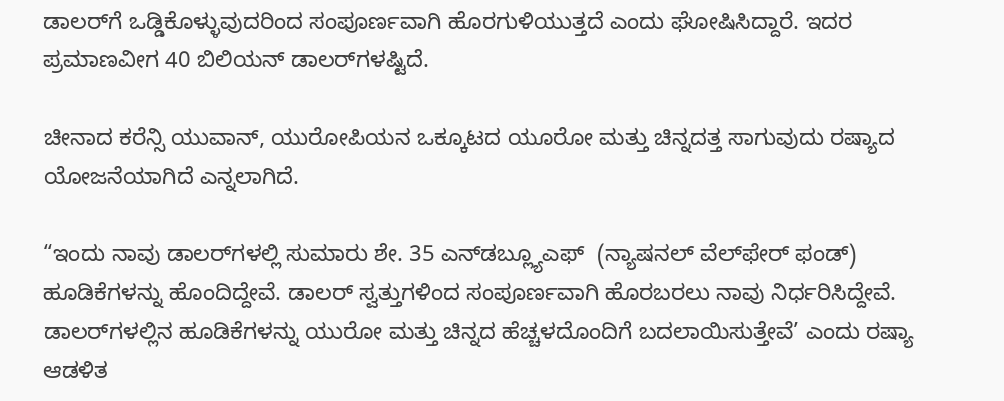ಡಾಲರ್‌ಗೆ ಒಡ್ಡಿಕೊಳ್ಳುವುದರಿಂದ ಸಂಪೂರ್ಣವಾಗಿ ಹೊರಗುಳಿಯುತ್ತದೆ ಎಂದು ಘೋಷಿಸಿದ್ದಾರೆ. ಇದರ ಪ್ರಮಾಣವೀಗ 40 ಬಿಲಿಯನ್ ಡಾಲರ್‌ಗಳಷ್ಟಿದೆ.

ಚೀನಾದ ಕರೆನ್ಸಿ ಯುವಾನ್, ಯುರೋಪಿಯನ ಒಕ್ಕೂಟದ ಯೂರೋ ಮತ್ತು ಚಿನ್ನದತ್ತ ಸಾಗುವುದು ರಷ್ಯಾದ ಯೋಜನೆಯಾಗಿದೆ ಎನ್ನಲಾಗಿದೆ.

“ಇಂದು ನಾವು ಡಾಲರ್‌ಗಳಲ್ಲಿ ಸುಮಾರು ಶೇ. 35 ಎನ್‌ಡಬ್ಲ್ಯೂಎಫ್  (ನ್ಯಾಷನಲ್‍ ವೆಲ್‍ಫೇರ್ ಫಂಡ್‍) ಹೂಡಿಕೆಗಳನ್ನು ಹೊಂದಿದ್ದೇವೆ. ಡಾಲರ್ ಸ್ವತ್ತುಗಳಿಂದ ಸಂಪೂರ್ಣವಾಗಿ ಹೊರಬರಲು ನಾವು ನಿರ್ಧರಿಸಿದ್ದೇವೆ. ಡಾಲರ್‌ಗಳಲ್ಲಿನ ಹೂಡಿಕೆಗಳನ್ನು ಯುರೋ ಮತ್ತು ಚಿನ್ನದ ಹೆಚ್ಚಳದೊಂದಿಗೆ ಬದಲಾಯಿಸುತ್ತೇವೆ’ ಎಂದು ರಷ್ಯಾ ಆಡಳಿತ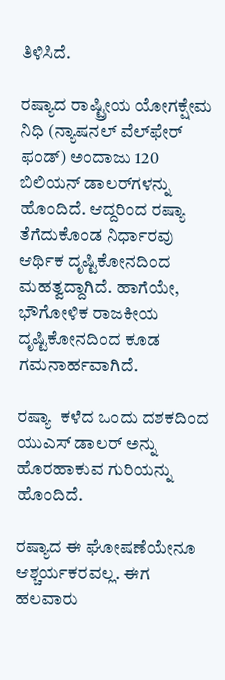ತಿಳಿಸಿದೆ.

ರಷ್ಯಾದ ರಾಷ್ಟ್ರೀಯ ಯೋಗಕ್ಷೇಮ ನಿಧಿ (ನ್ಯಾಷನಲ್‍ ವೆಲ್‍ಫೇರ್ ಫಂಡ್‍) ಅಂದಾಜು 120 ಬಿಲಿಯನ್ ಡಾಲರ್‌ಗಳನ್ನು ಹೊಂದಿದೆ. ಆದ್ದರಿಂದ ರಷ್ಯಾ ತೆಗೆದುಕೊಂಡ ನಿರ್ಧಾರವು ಆರ್ಥಿಕ ದೃಷ್ಟಿಕೋನದಿಂದ ಮಹತ್ವದ್ದಾಗಿದೆ. ಹಾಗೆಯೇ, ಭೌಗೋಳಿಕ ರಾಜಕೀಯ ದೃಷ್ಟಿಕೋನದಿಂದ ಕೂಡ ಗಮನಾರ್ಹವಾಗಿದೆ.

ರಷ್ಯಾ  ಕಳೆದ ಒಂದು ದಶಕದಿಂದ ಯುಎಸ್ ಡಾಲರ್ ಅನ್ನು ಹೊರಹಾಕುವ ಗುರಿಯನ್ನು ಹೊಂದಿದೆ.

ರಷ್ಯಾದ ಈ ಘೋಷಣೆಯೇನೂ ಆಶ್ಚರ್ಯಕರವಲ್ಲ. ಈಗ ಹಲವಾರು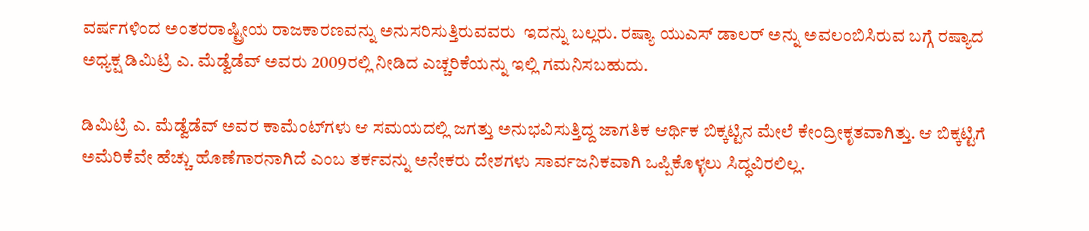ವರ್ಷಗಳಿಂದ ಅಂತರರಾಷ್ಟ್ರೀಯ ರಾಜಕಾರಣವನ್ನು ಅನುಸರಿಸುತ್ತಿರುವವರು  ಇದನ್ನು ಬಲ್ಲರು. ರಷ್ಯಾ ಯುಎಸ್ ಡಾಲರ್ ಅನ್ನು ಅವಲಂಬಿಸಿರುವ ಬಗ್ಗೆ ರಷ್ಯಾದ ಅಧ್ಯಕ್ಷ ಡಿಮಿಟ್ರಿ ಎ. ಮೆಡ್ವೆಡೆವ್ ಅವರು 2009ರಲ್ಲಿ ನೀಡಿದ ಎಚ್ಚರಿಕೆಯನ್ನು ಇಲ್ಲಿ ಗಮನಿಸಬಹುದು.

ಡಿಮಿಟ್ರಿ ಎ. ಮೆಡ್ವೆಡೆವ್ ಅವರ ಕಾಮೆಂಟ್‌ಗಳು ಆ ಸಮಯದಲ್ಲಿ ಜಗತ್ತು ಅನುಭವಿಸುತ್ತಿದ್ದ ಜಾಗತಿಕ ಆರ್ಥಿಕ ಬಿಕ್ಕಟ್ಟಿನ ಮೇಲೆ ಕೇಂದ್ರೀಕೃತವಾಗಿತ್ತು. ಆ ಬಿಕ್ಕಟ್ಟಿಗೆ ಅಮೆರಿಕೆವೇ ಹೆಚ್ಚು ಹೊಣೆಗಾರನಾಗಿದೆ ಎಂಬ ತರ್ಕವನ್ನು ಅನೇಕರು ದೇಶಗಳು ಸಾರ್ವಜನಿಕವಾಗಿ ಒಪ್ಪಿಕೊಳ್ಳಲು ಸಿದ್ಧವಿರಲಿಲ್ಲ.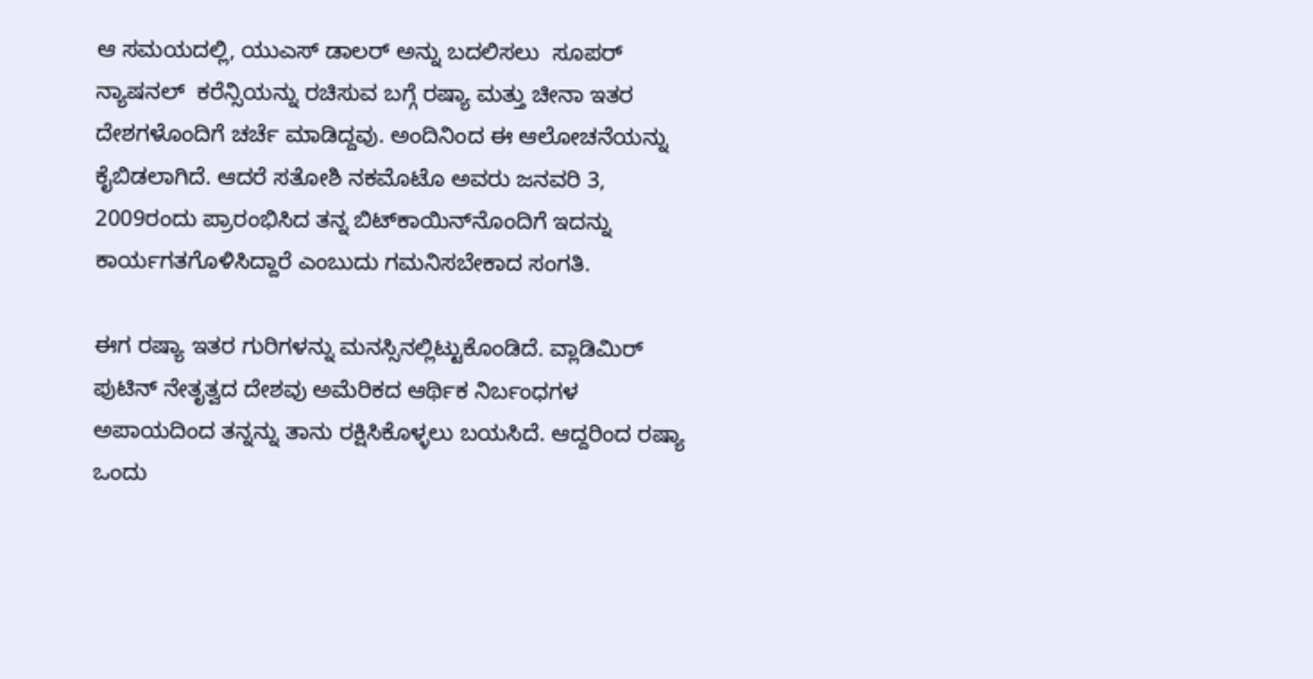ಆ ಸಮಯದಲ್ಲಿ, ಯುಎಸ್ ಡಾಲರ್ ಅನ್ನು ಬದಲಿಸಲು  ಸೂಪರ್ ನ್ಯಾಷನಲ್‍  ಕರೆನ್ಸಿಯನ್ನು ರಚಿಸುವ ಬಗ್ಗೆ ರಷ್ಯಾ ಮತ್ತು ಚೀನಾ ಇತರ ದೇಶಗಳೊಂದಿಗೆ ಚರ್ಚೆ ಮಾಡಿದ್ದವು. ಅಂದಿನಿಂದ ಈ ಆಲೋಚನೆಯನ್ನು ಕೈಬಿಡಲಾಗಿದೆ. ಆದರೆ ಸತೋಶಿ ನಕಮೊಟೊ ಅವರು ಜನವರಿ 3, 2009ರಂದು ಪ್ರಾರಂಭಿಸಿದ ತನ್ನ ಬಿಟ್‌ಕಾಯಿನ್‌ನೊಂದಿಗೆ ಇದನ್ನು ಕಾರ್ಯಗತಗೊಳಿಸಿದ್ದಾರೆ ಎಂಬುದು ಗಮನಿಸಬೇಕಾದ ಸಂಗತಿ.

ಈಗ ರಷ್ಯಾ ಇತರ ಗುರಿಗಳನ್ನು ಮನಸ್ಸಿನಲ್ಲಿಟ್ಟುಕೊಂಡಿದೆ. ವ್ಲಾಡಿಮಿರ್ ಪುಟಿನ್ ನೇತೃತ್ವದ ದೇಶವು ಅಮೆರಿಕದ ಆರ್ಥಿಕ ನಿರ್ಬಂಧಗಳ ಅಪಾಯದಿಂದ ತನ್ನನ್ನು ತಾನು ರಕ್ಷಿಸಿಕೊಳ್ಳಲು ಬಯಸಿದೆ. ಆದ್ದರಿಂದ ರಷ್ಯಾ ಒಂದು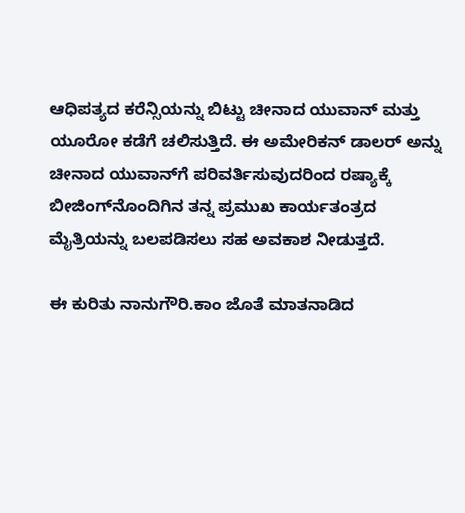ಆಧಿಪತ್ಯದ ಕರೆನ್ಸಿಯನ್ನು ಬಿಟ್ಟು ಚೀನಾದ ಯುವಾನ್ ಮತ್ತು ಯೂರೋ ಕಡೆಗೆ ಚಲಿಸುತ್ತಿದೆ. ಈ ಅಮೇರಿಕನ್ ಡಾಲರ್ ಅನ್ನು ಚೀನಾದ ಯುವಾನ್‌ಗೆ ಪರಿವರ್ತಿಸುವುದರಿಂದ ರಷ್ಯಾಕ್ಕೆ ಬೀಜಿಂಗ್‌ನೊಂದಿಗಿನ ತನ್ನ ಪ್ರಮುಖ ಕಾರ್ಯತಂತ್ರದ ಮೈತ್ರಿಯನ್ನು ಬಲಪಡಿಸಲು ಸಹ ಅವಕಾಶ ನೀಡುತ್ತದೆ.

ಈ ಕುರಿತು ನಾನುಗೌರಿ.ಕಾಂ ಜೊತೆ ಮಾತನಾಡಿದ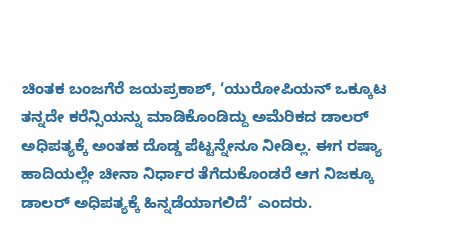ಚಿಂತಕ ಬಂಜಗೆರೆ ಜಯಪ್ರಕಾಶ್‍, ‘ಯುರೋಪಿಯನ್‍ ಒಕ್ಕೂಟ ತನ್ನದೇ ಕರೆನ್ಸಿಯನ್ನು ಮಾಡಿಕೊಂಡಿದ್ದು ಅಮೆರಿಕದ ಡಾಲರ್ ಅಧಿಪತ್ಯಕ್ಕೆ ಅಂತಹ ದೊಡ್ಡ ಪೆಟ್ಟನ್ನೇನೂ ನೀಡಿಲ್ಲ. ಈಗ ರಷ್ಯಾ ಹಾದಿಯಲ್ಲೇ ಚೀನಾ ನಿರ್ಧಾರ ತೆಗೆದುಕೊಂಡರೆ ಆಗ ನಿಜಕ್ಕೂ ಡಾಲರ್ ಅಧಿಪತ್ಯಕ್ಕೆ ಹಿನ್ನಡೆಯಾಗಲಿದೆ’ ಎಂದರು.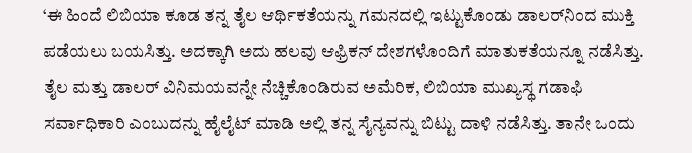‘ಈ ಹಿಂದೆ ಲಿಬಿಯಾ ಕೂಡ ತನ್ನ ತೈಲ ಆರ್ಥಿಕತೆಯನ್ನು ಗಮನದಲ್ಲಿ ಇಟ್ಟುಕೊಂಡು ಡಾಲರ್‌ನಿಂದ ಮುಕ್ತಿ ಪಡೆಯಲು ಬಯಸಿತ್ತು. ಅದಕ್ಕಾಗಿ ಅದು ಹಲವು ಆಫ್ರಿಕನ್‍ ದೇಶಗಳೊಂದಿಗೆ ಮಾತುಕತೆಯನ್ನೂ ನಡೆಸಿತ್ತು. ತೈಲ ಮತ್ತು ಡಾಲರ್ ವಿನಿಮಯವನ್ನೇ ನೆಚ್ಚಿಕೊಂಡಿರುವ ಅಮೆರಿಕ, ಲಿಬಿಯಾ ಮುಖ್ಯಸ್ಥ ಗಡಾಫಿ ಸರ್ವಾಧಿಕಾರಿ ಎಂಬುದನ್ನು ಹೈಲೈಟ್‍ ಮಾಡಿ ಅಲ್ಲಿ ತನ್ನ ಸೈನ್ಯವನ್ನು ಬಿಟ್ಟು ದಾಳಿ ನಡೆಸಿತ್ತು. ತಾನೇ ಒಂದು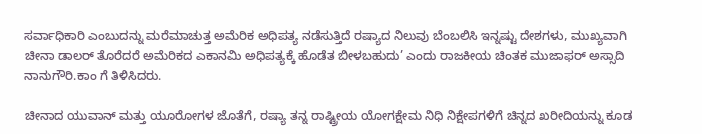ಸರ್ವಾಧಿಕಾರಿ ಎಂಬುದನ್ನು ಮರೆಮಾಚುತ್ತ ಅಮೆರಿಕ ಅಧಿಪತ್ಯ ನಡೆಸುತ್ತಿದೆ ರಷ್ಯಾದ ನಿಲುವು ಬೆಂಬಲಿಸಿ ಇನ್ನಷ್ಟು ದೇಶಗಳು, ಮುಖ್ಯವಾಗಿ ಚೀನಾ ಡಾಲರ್ ತೊರೆದರೆ ಅಮೆರಿಕದ ಎಕಾನಮಿ ಅಧಿಪತ್ಯಕ್ಕೆ ಹೊಡೆತ ಬೀಳಬಹುದು’ ಎಂದು ರಾಜಕೀಯ ಚಿಂತಕ ಮುಜಾಫರ್ ಅಸ್ಸಾದಿ ನಾನುಗೌರಿ.ಕಾಂ ಗೆ ತಿಳಿಸಿದರು.

ಚೀನಾದ ಯುವಾನ್ ಮತ್ತು ಯೂರೋಗಳ ಜೊತೆಗೆ, ರಷ್ಯಾ ತನ್ನ ರಾಷ್ಟ್ರೀಯ ಯೋಗಕ್ಷೇಮ ನಿಧಿ ನಿಕ್ಷೇಪಗಳಿಗೆ ಚಿನ್ನದ ಖರೀದಿಯನ್ನು ಕೂಡ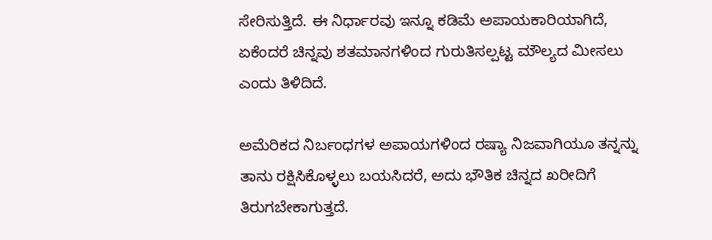ಸೇರಿಸುತ್ತಿದೆ. ಈ ನಿರ್ಧಾರವು ಇನ್ನೂ ಕಡಿಮೆ ಅಪಾಯಕಾರಿಯಾಗಿದೆ, ಏಕೆಂದರೆ ಚಿನ್ನವು ಶತಮಾನಗಳಿಂದ ಗುರುತಿಸಲ್ಪಟ್ಟ ಮೌಲ್ಯದ ಮೀಸಲು ಎಂದು ತಿಳಿದಿದೆ.

ಅಮೆರಿಕದ ನಿರ್ಬಂಧಗಳ ಅಪಾಯಗಳಿಂದ ರಷ್ಯಾ ನಿಜವಾಗಿಯೂ ತನ್ನನ್ನು ತಾನು ರಕ್ಷಿಸಿಕೊಳ್ಳಲು ಬಯಸಿದರೆ, ಅದು ಭೌತಿಕ ಚಿನ್ನದ ಖರೀದಿಗೆ ತಿರುಗಬೇಕಾಗುತ್ತದೆ.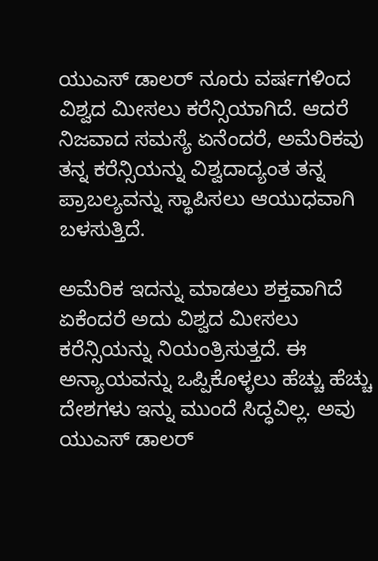ಯುಎಸ್ ಡಾಲರ್ ನೂರು ವರ್ಷಗಳಿಂದ ವಿಶ್ವದ ಮೀಸಲು ಕರೆನ್ಸಿಯಾಗಿದೆ. ಆದರೆ ನಿಜವಾದ ಸಮಸ್ಯೆ ಏನೆಂದರೆ, ಅಮೆರಿಕವು ತನ್ನ ಕರೆನ್ಸಿಯನ್ನು ವಿಶ್ವದಾದ್ಯಂತ ತನ್ನ ಪ್ರಾಬಲ್ಯವನ್ನು ಸ್ಥಾಪಿಸಲು ಆಯುಧವಾಗಿ ಬಳಸುತ್ತಿದೆ.

ಅಮೆರಿಕ ಇದನ್ನು ಮಾಡಲು ಶಕ್ತವಾಗಿದೆ ಏಕೆಂದರೆ ಅದು ವಿಶ್ವದ ಮೀಸಲು ಕರೆನ್ಸಿಯನ್ನು ನಿಯಂತ್ರಿಸುತ್ತದೆ. ಈ ಅನ್ಯಾಯವನ್ನು ಒಪ್ಪಿಕೊಳ್ಳಲು ಹೆಚ್ಚು ಹೆಚ್ಚು ದೇಶಗಳು ಇನ್ನು ಮುಂದೆ ಸಿದ್ಧವಿಲ್ಲ. ಅವು ಯುಎಸ್ ಡಾಲರ್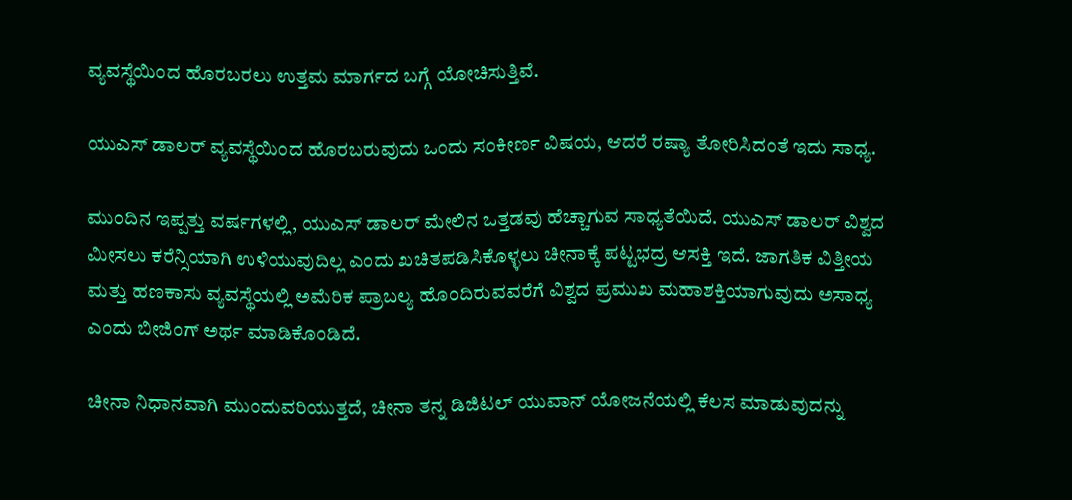ವ್ಯವಸ್ಥೆಯಿಂದ ಹೊರಬರಲು ಉತ್ತಮ ಮಾರ್ಗದ ಬಗ್ಗೆ ಯೋಚಿಸುತ್ತಿವೆ.

ಯುಎಸ್ ಡಾಲರ್ ವ್ಯವಸ್ಥೆಯಿಂದ ಹೊರಬರುವುದು ಒಂದು ಸಂಕೀರ್ಣ ವಿಷಯ, ಆದರೆ ರಷ್ಯಾ ತೋರಿಸಿದಂತೆ ಇದು ಸಾಧ್ಯ.

ಮುಂದಿನ ಇಪ್ಪತ್ತು ವರ್ಷಗಳಲ್ಲಿ, ಯುಎಸ್ ಡಾಲರ್ ಮೇಲಿನ ಒತ್ತಡವು ಹೆಚ್ಚಾಗುವ ಸಾಧ್ಯತೆಯಿದೆ. ಯುಎಸ್ ಡಾಲರ್ ವಿಶ್ವದ ಮೀಸಲು ಕರೆನ್ಸಿಯಾಗಿ ಉಳಿಯುವುದಿಲ್ಲ ಎಂದು ಖಚಿತಪಡಿಸಿಕೊಳ್ಳಲು ಚೀನಾಕ್ಕೆ ಪಟ್ಟಭದ್ರ ಆಸಕ್ತಿ ಇದೆ. ಜಾಗತಿಕ ವಿತ್ತೀಯ ಮತ್ತು ಹಣಕಾಸು ವ್ಯವಸ್ಥೆಯಲ್ಲಿ ಅಮೆರಿಕ ಪ್ರಾಬಲ್ಯ ಹೊಂದಿರುವವರೆಗೆ ವಿಶ್ವದ ಪ್ರಮುಖ ಮಹಾಶಕ್ತಿಯಾಗುವುದು ಅಸಾಧ್ಯ ಎಂದು ಬೀಜಿಂಗ್ ಅರ್ಥ ಮಾಡಿಕೊಂಡಿದೆ.

ಚೀನಾ ನಿಧಾನವಾಗಿ ಮುಂದುವರಿಯುತ್ತದೆ, ಚೀನಾ ತನ್ನ ಡಿಜಿಟಲ್ ಯುವಾನ್ ಯೋಜನೆಯಲ್ಲಿ ಕೆಲಸ ಮಾಡುವುದನ್ನು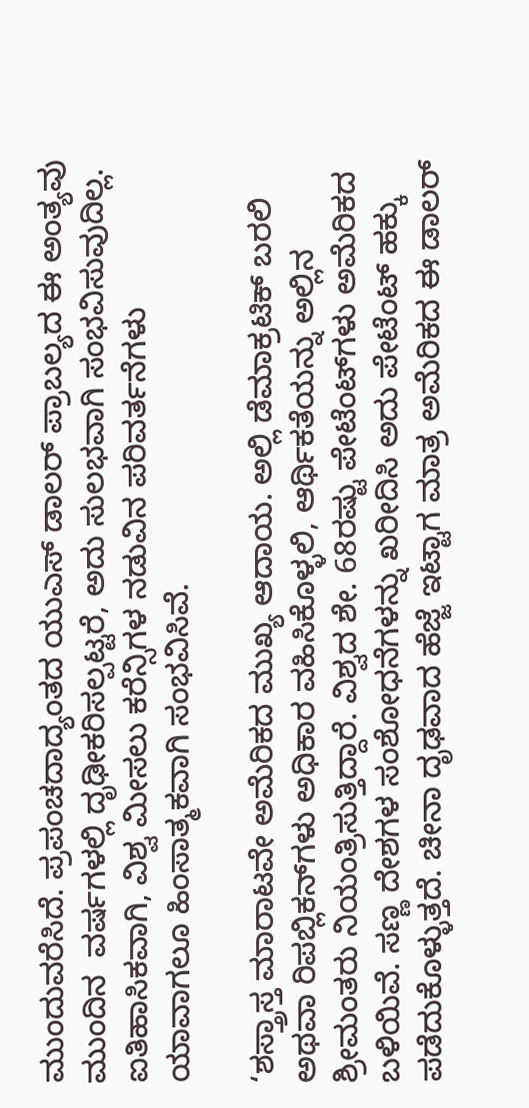ಮುಂದುವರೆಸಿದೆ. ಪ್ರಪಂಚದಾದ್ಯಂತದ ಯುಎಸ್ ಡಾಲರ್ ಪ್ರಾಬಲ್ಯದ ಈ ಅಂತ್ಯವು ಮುಂದಿನ  ವರ್ಷಗಳಲ್ಲಿ ದೃಢೀಕರಿಸಲ್ಪಟ್ಟರೆ, ಅದು ಸುಲಭವಾಗಿ ಸಂಭವಿಸುವುದಿಲ್ಲ. ಐತಿಹಾಸಿಕವಾಗಿ, ವಿಶ್ವ ಮೀಸಲು ಕರೆನ್ಸಿಗಳ ನಡುವಿನ ಪರಿವರ್ತನೆಗಳು ಯಾವಾಗಲೂ ಹಿಂಸಾತ್ಮಕವಾಗಿ ಸಂಭವಿಸಿವೆ.

‘ಶಸ್ತ್ರಾಸ್ತ ಮಾರಾಟವೇ ಅಮೆರಿಕದ ಮುಖ್ಯ ಆದಾಯ. ಅಲ್ಲಿ ಡೆಮಾಕ್ರಟಿಕ್‍ ಬರಲಿ ಅಥವಾ ರಿಪಬ್ಲಿಕನ್‍ಗಳು ಅಧಿಕಾರ ವಹಿಸಿಕೊಳ್ಳಲಿ, ಆರ್ಥಿಕತೆಯನ್ನು ಅಲ್ಲಿನ ಶ್ರೀಮಂತರು ನಿಯಂತ್ರಿಸುತ್ತಿದ್ದಾರೆ. ವಿಶ್ವದ ಶೇ. 68ರಷ್ಟು ಪೇಟೆಂಟ್‍ಗಳು ಅಮೆರಿಕದ ಬಳಿಯಿವೆ. ಸಣ್ಣ ದೇಶಗಳ ಸಂಶೋಧನೆಗಳನ್ನು ಖರೀದಿಸಿ ಅದು ಪೇಟೆಂಟ್‍ ಹಕ್ಕು ಪಡೆದುಕೊಳ್ಳುತ್ತದೆ. ಚೀನಾ ದೃಢವಾದ ಹೆಜ್ಜೆ ಇಟ್ಟಾಗ ಮಾತ್ರ ಅಮೆರಿಕದ ಈ ಡಾಲರ್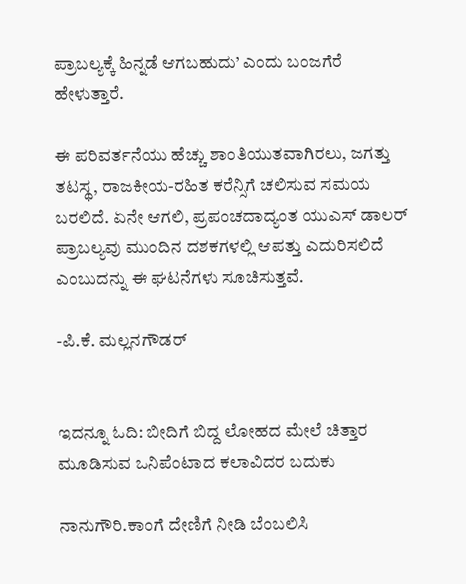ಪ್ರಾಬಲ್ಯಕ್ಕೆ ಹಿನ್ನಡೆ ಆಗಬಹುದು’ ಎಂದು ಬಂಜಗೆರೆ ಹೇಳುತ್ತಾರೆ.

ಈ ಪರಿವರ್ತನೆಯು ಹೆಚ್ಚು ಶಾಂತಿಯುತವಾಗಿರಲು, ಜಗತ್ತು ತಟಸ್ಥ, ರಾಜಕೀಯ-ರಹಿತ ಕರೆನ್ಸಿಗೆ ಚಲಿಸುವ ಸಮಯ ಬರಲಿದೆ. ಏನೇ ಆಗಲಿ, ಪ್ರಪಂಚದಾದ್ಯಂತ ಯುಎಸ್ ಡಾಲರ್ ಪ್ರಾಬಲ್ಯವು ಮುಂದಿನ ದಶಕಗಳಲ್ಲಿ ಆಪತ್ತು ಎದುರಿಸಲಿದೆ ಎಂಬುದನ್ನು ಈ ಘಟನೆಗಳು ಸೂಚಿಸುತ್ತವೆ.

-ಪಿ.ಕೆ. ಮಲ್ಲನಗೌಡರ್


ಇದನ್ನೂ ಓದಿ: ಬೀದಿಗೆ ಬಿದ್ದ ಲೋಹದ ಮೇಲೆ ಚಿತ್ತಾರ ಮೂಡಿಸುವ ಒನಿಪೆಂಟಾದ ಕಲಾವಿದರ ಬದುಕು

ನಾನುಗೌರಿ.ಕಾಂಗೆ ದೇಣಿಗೆ ನೀಡಿ ಬೆಂಬಲಿಸಿ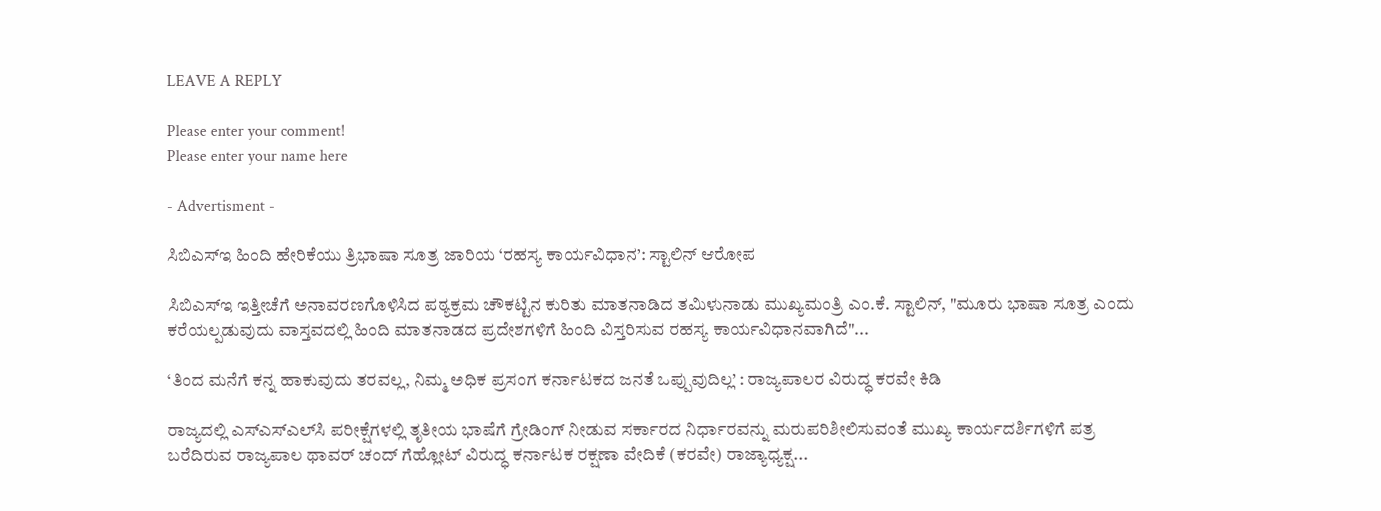LEAVE A REPLY

Please enter your comment!
Please enter your name here

- Advertisment -

ಸಿಬಿಎಸ್‌ಇ ಹಿಂದಿ ಹೇರಿಕೆಯು ತ್ರಿಭಾಷಾ ಸೂತ್ರ ಜಾರಿಯ ‘ರಹಸ್ಯ ಕಾರ್ಯವಿಧಾನ’: ಸ್ಟಾಲಿನ್ ಆರೋಪ

ಸಿಬಿಎಸ್‌ಇ ಇತ್ತೀಚೆಗೆ ಅನಾವರಣಗೊಳಿಸಿದ ಪಠ್ಯಕ್ರಮ ಚೌಕಟ್ಟಿನ ಕುರಿತು ಮಾತನಾಡಿದ ತಮಿಳುನಾಡು ಮುಖ್ಯಮಂತ್ರಿ ಎಂ.ಕೆ. ಸ್ಟಾಲಿನ್, "ಮೂರು ಭಾಷಾ ಸೂತ್ರ ಎಂದು ಕರೆಯಲ್ಪಡುವುದು ವಾಸ್ತವದಲ್ಲಿ ಹಿಂದಿ ಮಾತನಾಡದ ಪ್ರದೇಶಗಳಿಗೆ ಹಿಂದಿ ವಿಸ್ತರಿಸುವ ರಹಸ್ಯ ಕಾರ್ಯವಿಧಾನವಾಗಿದೆ"...

‘ತಿಂದ ಮನೆಗೆ ಕನ್ನ ಹಾಕುವುದು ತರವಲ್ಲ, ನಿಮ್ಮ ಅಧಿಕ ಪ್ರಸಂಗ ಕರ್ನಾಟಕದ ಜನತೆ ಒಪ್ಪುವುದಿಲ್ಲ’ : ರಾಜ್ಯಪಾಲರ ವಿರುದ್ಧ ಕರವೇ ಕಿಡಿ

ರಾಜ್ಯದಲ್ಲಿ ಎಸ್‌ಎಸ್‌ಎಲ್‌ಸಿ ಪರೀಕ್ಷೆಗಳಲ್ಲಿ ತೃತೀಯ ಭಾಷೆಗೆ ಗ್ರೇಡಿಂಗ್ ನೀಡುವ ಸರ್ಕಾರದ ನಿರ್ಧಾರವನ್ನು ಮರುಪರಿಶೀಲಿಸುವಂತೆ ಮುಖ್ಯ ಕಾರ್ಯದರ್ಶಿಗಳಿಗೆ ಪತ್ರ ಬರೆದಿರುವ ರಾಜ್ಯಪಾಲ ಥಾವರ್ ಚಂದ್ ಗೆಹ್ಲೋಟ್ ವಿರುದ್ಧ ಕರ್ನಾಟಕ ರಕ್ಷಣಾ ವೇದಿಕೆ (ಕರವೇ) ರಾಜ್ಯಾಧ್ಯಕ್ಷ...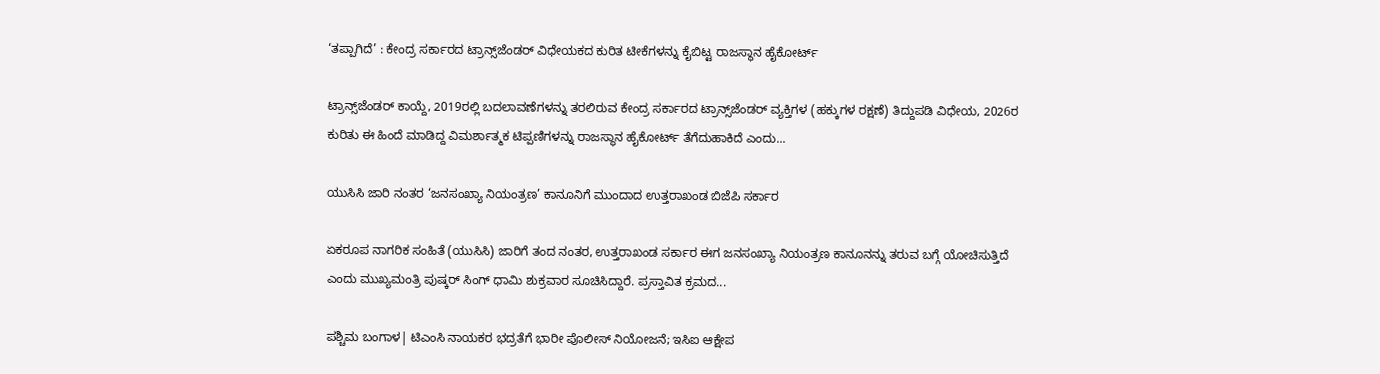‘ತಪ್ಪಾಗಿದೆ’ : ಕೇಂದ್ರ ಸರ್ಕಾರದ ಟ್ರಾನ್ಸ್‌ಜೆಂಡರ್‌ ವಿಧೇಯಕದ ಕುರಿತ ಟೀಕೆಗಳನ್ನು ಕೈಬಿಟ್ಟ ರಾಜಸ್ಥಾನ ಹೈಕೋರ್ಟ್

ಟ್ರಾನ್ಸ್‌ಜೆಂಡರ್ ಕಾಯ್ದೆ, 2019ರಲ್ಲಿ ಬದಲಾವಣೆಗಳನ್ನು ತರಲಿರುವ ಕೇಂದ್ರ ಸರ್ಕಾರದ ಟ್ರಾನ್ಸ್‌ಜೆಂಡರ್ ವ್ಯಕ್ತಿಗಳ (ಹಕ್ಕುಗಳ ರಕ್ಷಣೆ) ತಿದ್ದುಪಡಿ ವಿಧೇಯ, 2026ರ ಕುರಿತು ಈ ಹಿಂದೆ ಮಾಡಿದ್ದ ವಿಮರ್ಶಾತ್ಮಕ ಟಿಪ್ಪಣಿಗಳನ್ನು ರಾಜಸ್ಥಾನ ಹೈಕೋರ್ಟ್ ತೆಗೆದುಹಾಕಿದೆ ಎಂದು...

ಯುಸಿಸಿ ಜಾರಿ ನಂತರ ‘ಜನಸಂಖ್ಯಾ ನಿಯಂತ್ರಣ’ ಕಾನೂನಿಗೆ ಮುಂದಾದ ಉತ್ತರಾಖಂಡ ಬಿಜೆಪಿ ಸರ್ಕಾರ

ಏಕರೂಪ ನಾಗರಿಕ ಸಂಹಿತೆ (ಯುಸಿಸಿ) ಜಾರಿಗೆ ತಂದ ನಂತರ, ಉತ್ತರಾಖಂಡ ಸರ್ಕಾರ ಈಗ ಜನಸಂಖ್ಯಾ ನಿಯಂತ್ರಣ ಕಾನೂನನ್ನು ತರುವ ಬಗ್ಗೆ ಯೋಚಿಸುತ್ತಿದೆ ಎಂದು ಮುಖ್ಯಮಂತ್ರಿ ಪುಷ್ಕರ್ ಸಿಂಗ್ ಧಾಮಿ ಶುಕ್ರವಾರ ಸೂಚಿಸಿದ್ದಾರೆ. ಪ್ರಸ್ತಾವಿತ ಕ್ರಮದ...

ಪಶ್ಚಿಮ ಬಂಗಾಳ| ಟಿಎಂಸಿ ನಾಯಕರ ಭದ್ರತೆಗೆ ಭಾರೀ ಪೊಲೀಸ್ ನಿಯೋಜನೆ; ಇಸಿಐ ಆಕ್ಷೇಪ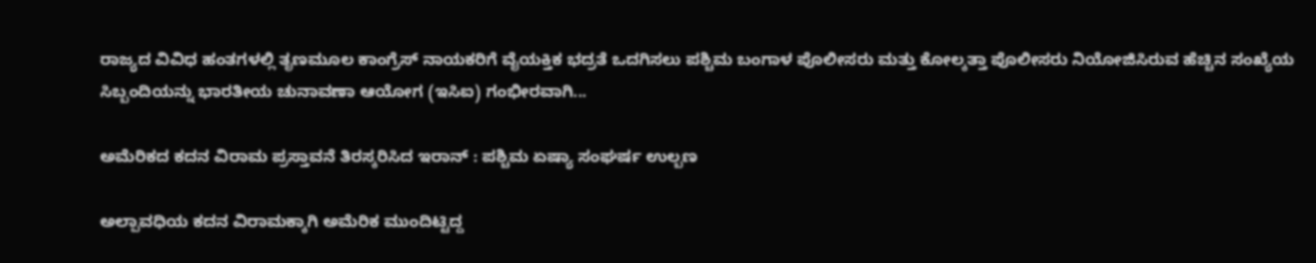ರಾಜ್ಯದ ವಿವಿಧ ಹಂತಗಳಲ್ಲಿ ತೃಣಮೂಲ ಕಾಂಗ್ರೆಸ್ ನಾಯಕರಿಗೆ ವೈಯಕ್ತಿಕ ಭದ್ರತೆ ಒದಗಿಸಲು ಪಶ್ಚಿಮ ಬಂಗಾಳ ಪೊಲೀಸರು ಮತ್ತು ಕೋಲ್ಕತ್ತಾ ಪೊಲೀಸರು ನಿಯೋಜಿಸಿರುವ ಹೆಚ್ಚಿನ ಸಂಖ್ಯೆಯ ಸಿಬ್ಬಂದಿಯನ್ನು ಭಾರತೀಯ ಚುನಾವಣಾ ಆಯೋಗ (ಇಸಿಐ) ಗಂಭೀರವಾಗಿ...

ಅಮೆರಿಕದ ಕದನ ವಿರಾಮ ಪ್ರಸ್ತಾವನೆ ತಿರಸ್ಕರಿಸಿದ ಇರಾನ್ : ಪಶ್ಚಿಮ ಏಷ್ಯಾ ಸಂಘರ್ಷ ಉಲ್ಬಣ

ಅಲ್ಪಾವಧಿಯ ಕದನ ವಿರಾಮಕ್ಕಾಗಿ ಅಮೆರಿಕ ಮುಂದಿಟ್ಟಿದ್ದ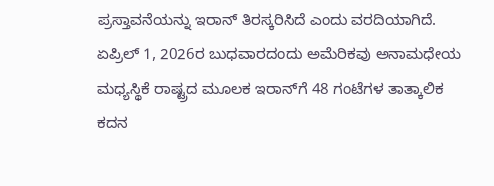ಪ್ರಸ್ತಾವನೆಯನ್ನು ಇರಾನ್ ತಿರಸ್ಕರಿಸಿದೆ ಎಂದು ವರದಿಯಾಗಿದೆ. ಏಪ್ರಿಲ್ 1, 2026ರ ಬುಧವಾರದಂದು ಅಮೆರಿಕವು ಅನಾಮಧೇಯ ಮಧ್ಯಸ್ಥಿಕೆ ರಾಷ್ಟ್ರದ ಮೂಲಕ ಇರಾನ್‌ಗೆ 48 ಗಂಟೆಗಳ ತಾತ್ಕಾಲಿಕ ಕದನ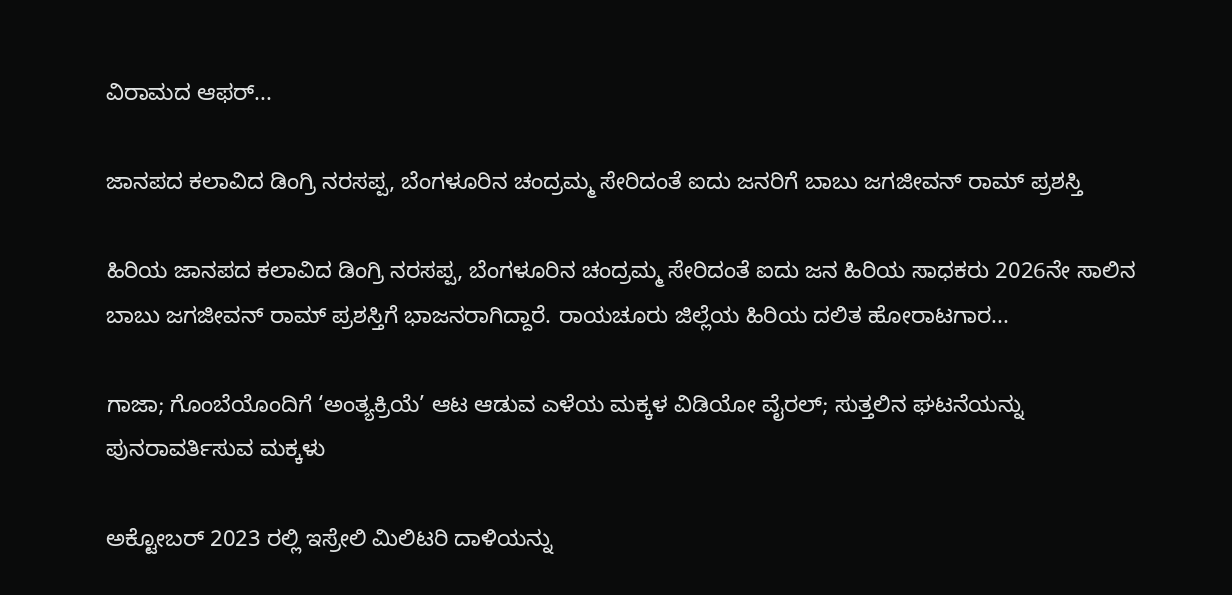ವಿರಾಮದ ಆಫರ್...

ಜಾನಪದ ಕಲಾವಿದ ಡಿಂಗ್ರಿ ನರಸಪ್ಪ, ಬೆಂಗಳೂರಿನ ಚಂದ್ರಮ್ಮ ಸೇರಿದಂತೆ ಐದು ಜನರಿಗೆ ಬಾಬು ಜಗಜೀವನ್‌ ರಾಮ್‌ ಪ್ರಶಸ್ತಿ

ಹಿರಿಯ ಜಾನಪದ ಕಲಾವಿದ ಡಿಂಗ್ರಿ ನರಸಪ್ಪ, ಬೆಂಗಳೂರಿನ ಚಂದ್ರಮ್ಮ ಸೇರಿದಂತೆ ಐದು ಜನ ಹಿರಿಯ ಸಾಧಕರು 2026ನೇ ಸಾಲಿನ ಬಾಬು ಜಗಜೀವನ್‌ ರಾಮ್‌ ಪ್ರಶಸ್ತಿಗೆ ಭಾಜನರಾಗಿದ್ದಾರೆ. ರಾಯಚೂರು ಜಿಲ್ಲೆಯ ಹಿರಿಯ ದಲಿತ ಹೋರಾಟಗಾರ...

ಗಾಜಾ; ಗೊಂಬೆಯೊಂದಿಗೆ ‘ಅಂತ್ಯಕ್ರಿಯೆ’ ಆಟ ಆಡುವ ಎಳೆಯ ಮಕ್ಕಳ ವಿಡಿಯೋ ವೈರಲ್; ಸುತ್ತಲಿನ ಘಟನೆಯನ್ನು ಪುನರಾವರ್ತಿಸುವ ಮಕ್ಕಳು

ಅಕ್ಟೋಬರ್ 2023 ರಲ್ಲಿ ಇಸ್ರೇಲಿ ಮಿಲಿಟರಿ ದಾಳಿಯನ್ನು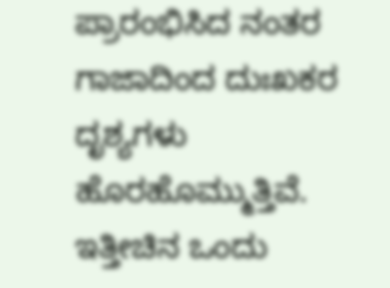ಪ್ರಾರಂಭಿಸಿದ ನಂತರ ಗಾಜಾದಿಂದ ದುಃಖಕರ ದೃಶ್ಯಗಳು ಹೊರಹೊಮ್ಮುತ್ತಿವೆ. ಇತ್ತೀಚಿನ ಒಂದು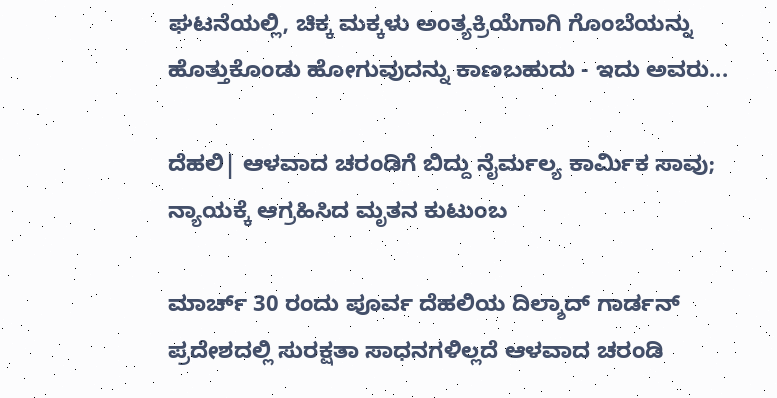ಘಟನೆಯಲ್ಲಿ, ಚಿಕ್ಕ ಮಕ್ಕಳು ಅಂತ್ಯಕ್ರಿಯೆಗಾಗಿ ಗೊಂಬೆಯನ್ನು ಹೊತ್ತುಕೊಂಡು ಹೋಗುವುದನ್ನು ಕಾಣಬಹುದು - ಇದು ಅವರು...

ದೆಹಲಿ| ಆಳವಾದ ಚರಂಡಿಗೆ ಬಿದ್ದು ನೈರ್ಮಲ್ಯ ಕಾರ್ಮಿಕ ಸಾವು; ನ್ಯಾಯಕ್ಕೆ ಆಗ್ರಹಿಸಿದ ಮೃತನ ಕುಟುಂಬ

ಮಾರ್ಚ್ 30 ರಂದು ಪೂರ್ವ ದೆಹಲಿಯ ದಿಲ್ಶಾದ್ ಗಾರ್ಡನ್ ಪ್ರದೇಶದಲ್ಲಿ ಸುರಕ್ಷತಾ ಸಾಧನಗಳಿಲ್ಲದೆ ಆಳವಾದ ಚರಂಡಿ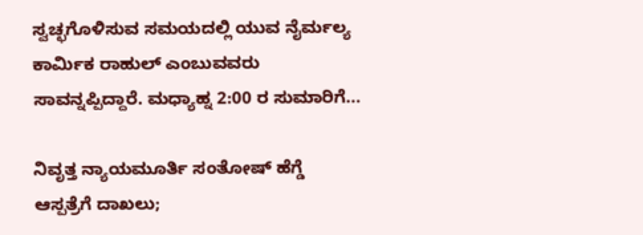ಸ್ವಚ್ಛಗೊಳಿಸುವ ಸಮಯದಲ್ಲಿ ಯುವ ನೈರ್ಮಲ್ಯ ಕಾರ್ಮಿಕ ರಾಹುಲ್ ಎಂಬುವವರು ಸಾವನ್ನಪ್ಪಿದ್ದಾರೆ. ಮಧ್ಯಾಹ್ನ 2:00 ರ ಸುಮಾರಿಗೆ...

ನಿವೃತ್ತ ನ್ಯಾಯಮೂರ್ತಿ ಸಂತೋಷ್‌ ಹೆಗ್ಡೆ ಆಸ್ಪತ್ರೆಗೆ ದಾಖಲು;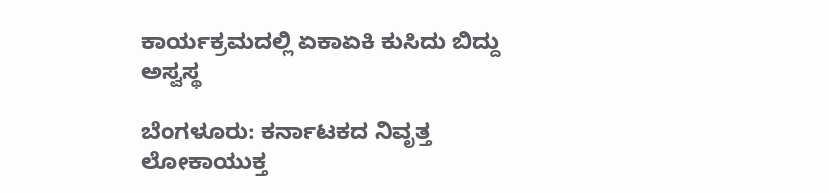ಕಾರ್ಯಕ್ರಮದಲ್ಲಿ ಏಕಾಏಕಿ ಕುಸಿದು ಬಿದ್ದು ಅಸ್ವಸ್ಥ

ಬೆಂಗಳೂರು: ಕರ್ನಾಟಕದ ನಿವೃತ್ತ ಲೋಕಾಯುಕ್ತ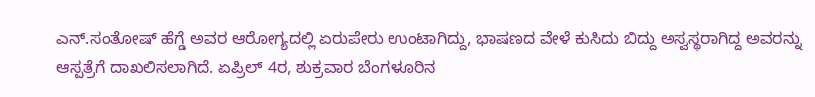ಎನ್‌.ಸಂತೋಷ್‌ ಹೆಗ್ಡೆ ಅವರ ಆರೋಗ್ಯದಲ್ಲಿ ಏರುಪೇರು ಉಂಟಾಗಿದ್ದು, ಭಾಷಣದ ವೇಳೆ ಕುಸಿದು ಬಿದ್ದು ಅಸ್ವಸ್ಥರಾಗಿದ್ದ ಅವರನ್ನು ಆಸ್ಪತ್ರೆಗೆ ದಾಖಲಿಸಲಾಗಿದೆ. ಏಪ್ರಿಲ್ 4ರ, ಶುಕ್ರವಾರ ಬೆಂಗಳೂರಿನ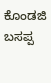ಕೊಂಡಜಿ ಬಸಪ್ಪ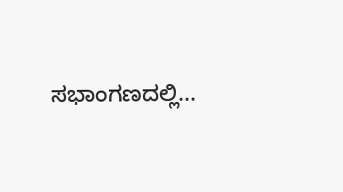ಸಭಾಂಗಣದಲ್ಲಿ...